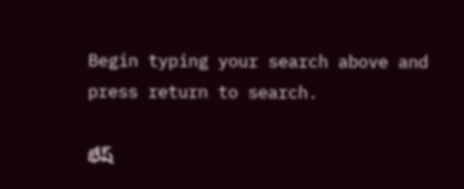Begin typing your search above and press return to search.

భేష్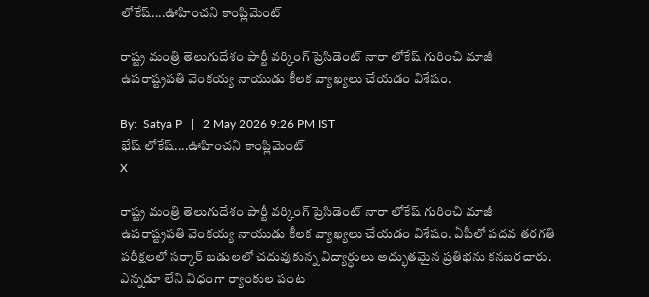లోకేష్....ఊహించని కాంప్లిమెంట్

రాష్ట్ర మంత్రి తెలుగుదేశం పార్టీ వర్కింగ్ ప్రెసిడెంట్ నారా లోకేష్ గురించి మాజీ ఉపరాష్ట్రపతి వెంకయ్య నాయుడు కీలక వ్యాఖ్యలు చేయడం విశేషం.

By:  Satya P   |   2 May 2026 9:26 PM IST
భేష్ లోకేష్....ఊహించని కాంప్లిమెంట్
X

రాష్ట్ర మంత్రి తెలుగుదేశం పార్టీ వర్కింగ్ ప్రెసిడెంట్ నారా లోకేష్ గురించి మాజీ ఉపరాష్ట్రపతి వెంకయ్య నాయుడు కీలక వ్యాఖ్యలు చేయడం విశేషం. ఏపీలో పదవ తరగతి పరీక్షలలో సర్కార్ బడులలో చదువుకున్న విద్యార్ధులు అద్భుతమైన ప్రతిభను కనబరచారు. ఎన్నడూ లేని విధంగా ర్యాంకుల పంట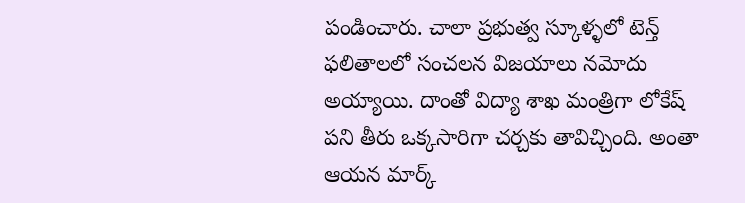పండించారు. చాలా ప్రభుత్వ స్కూళ్ళలో టెన్త్ ఫలితాలలో సంచలన విజయాలు నమోదు అయ్యాయి. దాంతో విద్యా శాఖ మంత్రిగా లోకేష్ పని తీరు ఒక్కసారిగా చర్చకు తావిచ్చింది. అంతా ఆయన మార్క్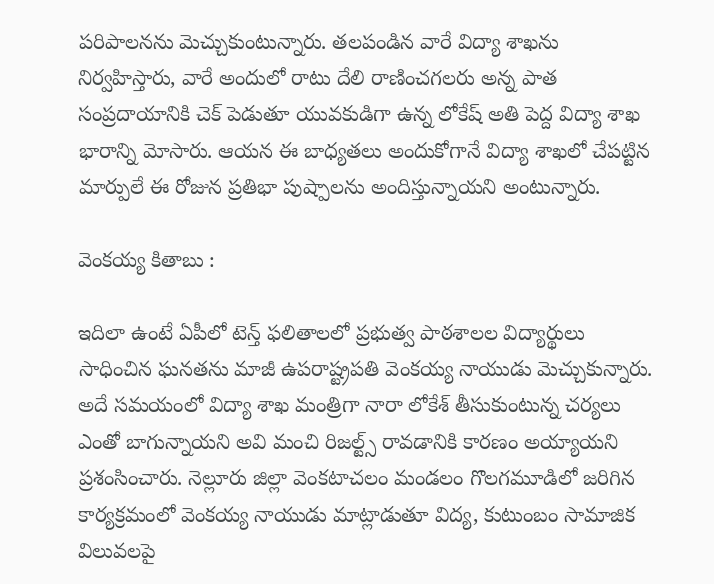పరిపాలనను మెచ్చుకుంటున్నారు. తలపండిన వారే విద్యా శాఖను నిర్వహిస్తారు, వారే అందులో రాటు దేలి రాణించగలరు అన్న పాత సంప్రదాయానికి చెక్ పెడుతూ యువకుడిగా ఉన్న లోకేష్ అతి పెద్ద విద్యా శాఖ భారాన్ని మోసారు. ఆయన ఈ బాధ్యతలు అందుకోగానే విద్యా శాఖలో చేపట్టిన మార్పులే ఈ రోజున ప్రతిభా పుష్పాలను అందిస్తున్నాయని అంటున్నారు.

వెంకయ్య కితాబు :

ఇదిలా ఉంటే ఏపీలో టెన్త్ ఫలితాలలో ప్రభుత్వ పాఠశాలల విద్యార్థులు సాధించిన ఘనతను మాజీ ఉపరాష్ట్రపతి వెంకయ్య నాయుడు మెచ్చుకున్నారు. అదే సమయంలో విద్యా శాఖ మంత్రిగా నారా లోకేశ్ తీసుకుంటున్న చర్యలు ఎంతో బాగున్నాయని అవి మంచి రిజల్ట్స్ రావడానికి కారణం అయ్యాయని ప్రశంసించారు. నెల్లూరు జిల్లా వెంకటాచలం మండలం గొలగమూడిలో జరిగిన కార్యక్రమంలో వెంకయ్య నాయుడు మాట్లాడుతూ విద్య, కుటుంబం సామాజిక విలువలపై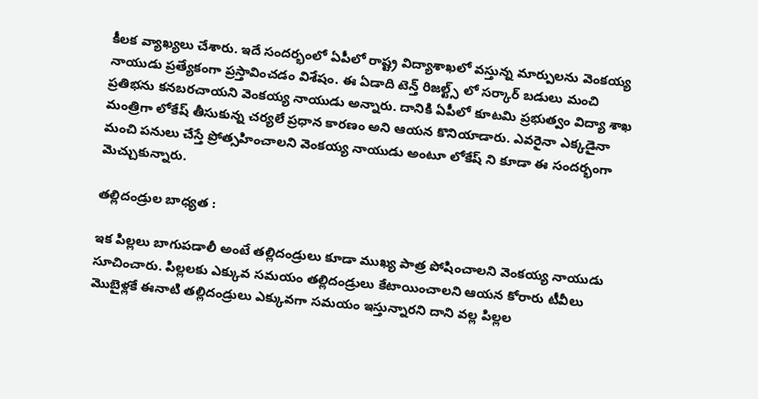కీలక వ్యాఖ్యలు చేశారు. ఇదే సందర్భంలో ఏపీలో రాష్ట్ర విద్యాశాఖలో వస్తున్న మార్పులను వెంకయ్య నాయుడు ప్రత్యేకంగా ప్రస్తావించడం విశేషం. ఈ ఏడాది టెన్త్ రిజల్ట్స్ లో సర్కార్ బడులు మంచి ప్రతిభను కనబరచాయని వెంకయ్య నాయుడు అన్నారు. దానికి ఏపీలో కూటమి ప్రభుత్వం విద్యా శాఖ మంత్రిగా లోకేష్ తీసుకున్న చర్యలే ప్రధాన కారణం అని ఆయన కొనియాడారు. ఎవరైనా ఎక్కడైనా మంచి పనులు చేస్తే ప్రోత్సహించాలని వెంకయ్య నాయుడు అంటూ లోకేష్ ని కూడా ఈ సందర్భంగా మెచ్చుకున్నారు.

తల్లిదండ్రుల బాధ్యత :

ఇక పిల్లలు బాగుపడాలీ అంటే తల్లిదండ్రులు కూడా ముఖ్య పాత్ర పోషించాలని వెంకయ్య నాయుడు సూచించారు. పిల్లలకు ఎక్కువ సమయం తల్లిదండ్రులు కేటాయించాలని ఆయన కోరారు టీవీలు మొబైళ్లకే ఈనాటి తల్లిదండ్రులు ఎక్కువగా సమయం ఇస్తున్నారని దాని వల్ల పిల్లల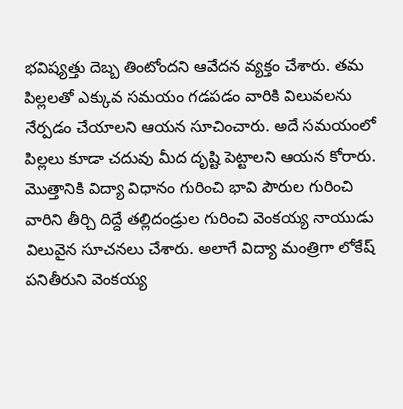భవిష్యత్తు దెబ్బ తింటోందని ఆవేదన వ్యక్తం చేశారు. తమ పిల్లలతో ఎక్కువ సమయం గడపడం వారికి విలువలను నేర్పడం చేయాలని ఆయన సూచించారు. అదే సమయంలో పిల్లలు కూడా చదువు మీద దృష్టి పెట్టాలని ఆయన కోరారు. మొత్తానికి విద్యా విధానం గురించి భావి పౌరుల గురించి వారిని తీర్చి దిద్దే తల్లిదండ్రుల గురించి వెంకయ్య నాయుడు విలువైన సూచనలు చేశారు. అలాగే విద్యా మంత్రిగా లోకేష్ పనితీరుని వెంకయ్య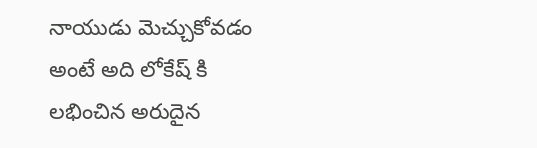నాయుడు మెచ్చుకోవడం అంటే అది లోకేష్ కి లభించిన అరుదైన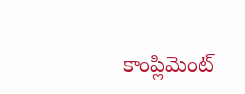కాంప్లిమెంట్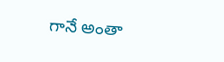గానే అంతా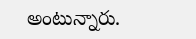అంటున్నారు.